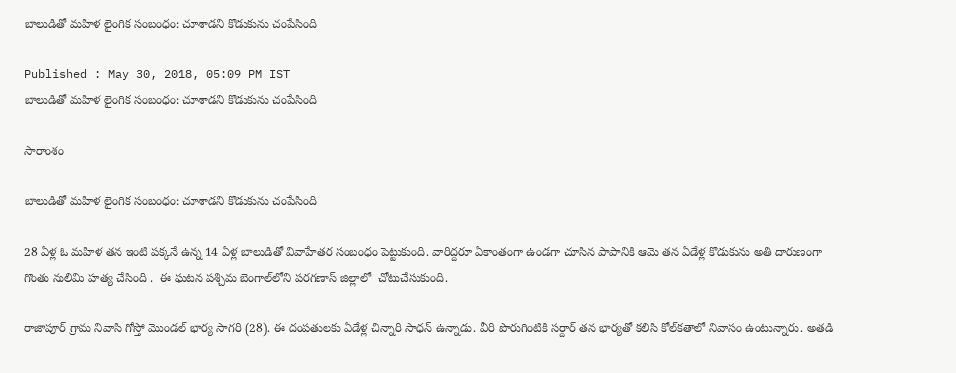బాలుడితో మహిళ లైంగిక సంబంధం: చూశాడని కొడుకును చంపేసింది

Published : May 30, 2018, 05:09 PM IST
బాలుడితో మహిళ లైంగిక సంబంధం: చూశాడని కొడుకును చంపేసింది

సారాంశం

బాలుడితో మహిళ లైంగిక సంబంధం: చూశాడని కొడుకును చంపేసింది

28 ఏళ్ల ఓ మహిళ తన ఇంటి పక్కనే ఉన్న 14 ఏళ్ల బాలుడితో వివాహేతర సంబంధం పెట్టుకుంది. వారిద్దరూ ఏకాంతంగా ఉండగా చూసిన పాపానికి ఆమె తన ఏడేళ్ల కొడుకును అతి దారుణంగా గొంతు నులిమి హత్య చేసింది .  ఈ ఘటన పశ్చిమ బెంగాల్‌లోని పరగణాస్ జిల్లాలో  చోటుచేసుకుంది.

రాజాపూర్ గ్రామ నివాసి గోస్తో మొండల్ భార్య సాగరి (28). ఈ దంపతులకు ఏడేళ్ల చిన్నారి సాధన్ ఉన్నాడు. వీరి పొరుగింటికి సర్దార్ తన భార్యతో కలిసి కోల్‌కతాలో నివాసం ఉంటున్నారు. అతడి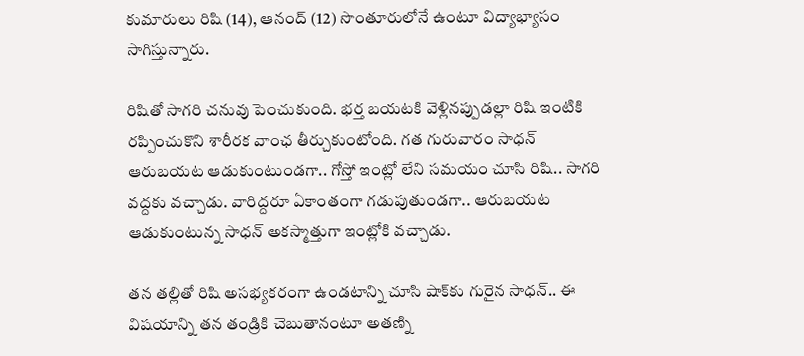కుమారులు రిషి (14), ఆనంద్ (12) సొంతూరులోనే ఉంటూ విద్యాభ్యాసం సాగిస్తున్నారు.

రిషితో సాగరి చనువు పెంచుకుంది. భర్త బయటకి వెళ్లినప్పుడల్లా రిషి ఇంటికి రప్పించుకొని శారీరక వాంఛ తీర్చుకుంటోంది. గత గురువారం సాధన్ ఆరుబయట ఆడుకుంటుండగా.. గోస్తో ఇంట్లో లేని సమయం చూసి రిషి.. సాగరి వద్దకు వచ్చాడు. వారిద్దరూ ఏకాంతంగా గడుపుతుండగా.. ఆరుబయట ఆడుకుంటున్న సాధన్ అకస్మాత్తుగా ఇంట్లోకి వచ్చాడు.

తన తల్లితో రిషి అసభ్యకరంగా ఉండటాన్ని చూసి షాక్‌కు గురైన సాధన్.. ఈ విషయాన్ని తన తండ్రికి చెబుతానంటూ అతణ్ని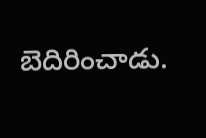బెదిరించాడు.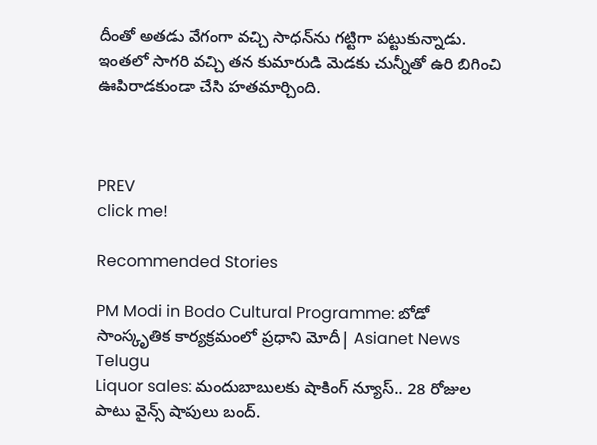దీంతో అతడు వేగంగా వచ్చి సాధన్‌ను గట్టిగా పట్టుకున్నాడు. ఇంతలో సాగరి వచ్చి తన కుమారుడి మెడకు చున్నీతో ఉరి బిగించి ఊపిరాడకుండా చేసి హతమార్చింది.



PREV
click me!

Recommended Stories

PM Modi in Bodo Cultural Programme: బోడో సాంస్కృతిక కార్యక్రమంలో ప్రధాని మోదీ| Asianet News Telugu
Liquor sales: మందుబాబుల‌కు షాకింగ్ న్యూస్‌.. 28 రోజుల పాటు వైన్స్ షాపులు బంద్‌.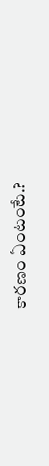కార‌ణం ఏంటంటే.?